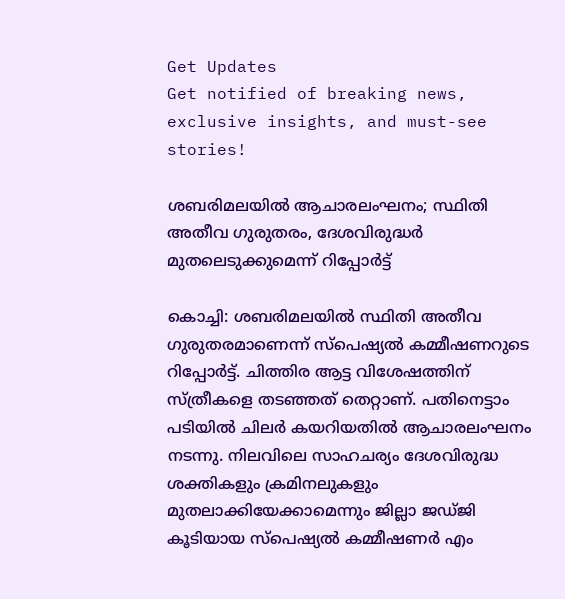Get Updates
Get notified of breaking news, exclusive insights, and must-see stories!

ശബരിമലയില്‍ ആചാരലംഘനം; സ്ഥിതി അതീവ ഗുരുതരം, ദേശവിരുദ്ധര്‍ മുതലെടുക്കുമെന്ന് റിപ്പോര്‍ട്ട്

കൊച്ചി: ശബരിമലയില്‍ സ്ഥിതി അതീവ ഗുരുതരമാണെന്ന് സ്‌പെഷ്യല്‍ കമ്മീഷണറുടെ റിപ്പോര്‍ട്ട്. ചിത്തിര ആട്ട വിശേഷത്തിന് സ്ത്രീകളെ തടഞ്ഞത് തെറ്റാണ്. പതിനെട്ടാം പടിയില്‍ ചിലര്‍ കയറിയതില്‍ ആചാരലംഘനം നടന്നു. നിലവിലെ സാഹചര്യം ദേശവിരുദ്ധ ശക്തികളും ക്രമിനലുകളും മുതലാക്കിയേക്കാമെന്നും ജില്ലാ ജഡ്ജി കൂടിയായ സ്‌പെഷ്യല്‍ കമ്മീഷണര്‍ എം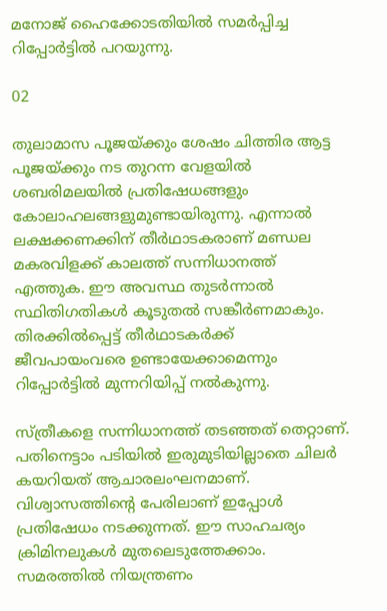മനോജ് ഹൈക്കോടതിയില്‍ സമര്‍പ്പിച്ച റിപ്പോര്‍ട്ടില്‍ പറയുന്നു.

02

തുലാമാസ പൂജയ്ക്കും ശേഷം ചിത്തിര ആട്ട പൂജയ്ക്കും നട തുറന്ന വേളയില്‍ ശബരിമലയില്‍ പ്രതിഷേധങ്ങളും കോലാഹലങ്ങളുമുണ്ടായിരുന്നു. എന്നാല്‍ ലക്ഷക്കണക്കിന് തീര്‍ഥാടകരാണ് മണ്ഡല മകരവിളക്ക് കാലത്ത് സന്നിധാനത്ത് എത്തുക. ഈ അവസ്ഥ തുടര്‍ന്നാല്‍ സ്ഥിതിഗതികള്‍ കൂടുതല്‍ സങ്കീര്‍ണമാകും. തിരക്കില്‍പ്പെട്ട് തീര്‍ഥാടകര്‍ക്ക് ജീവപായംവരെ ഉണ്ടായേക്കാമെന്നും റിപ്പോര്‍ട്ടില്‍ മുന്നറിയിപ്പ് നല്‍കുന്നു.

സ്ത്രീകളെ സന്നിധാനത്ത് തടഞ്ഞത് തെറ്റാണ്. പതിനെട്ടാം പടിയില്‍ ഇരുമുടിയില്ലാതെ ചിലര്‍ കയറിയത് ആചാരലംഘനമാണ്. വിശ്വാസത്തിന്റെ പേരിലാണ് ഇപ്പോള്‍ പ്രതിഷേധം നടക്കുന്നത്. ഈ സാഹചര്യം ക്രിമിനലുകള്‍ മുതലെടുത്തേക്കാം. സമരത്തില്‍ നിയന്ത്രണം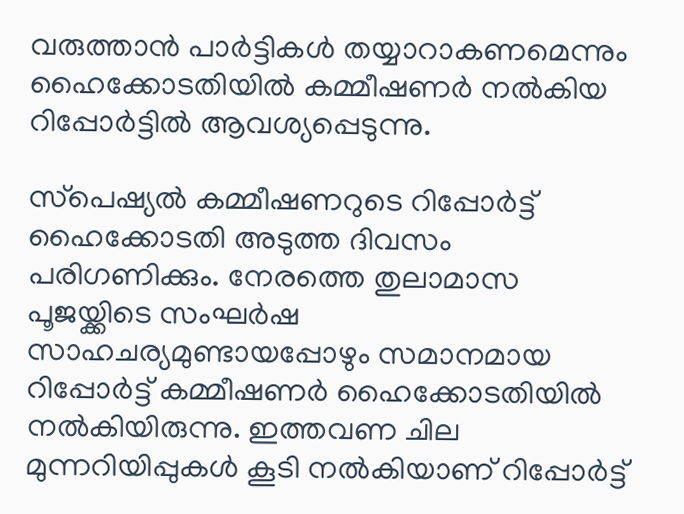വരുത്താന്‍ പാര്‍ട്ടികള്‍ തയ്യാറാകണമെന്നും ഹൈക്കോടതിയില്‍ കമ്മീഷണര്‍ നല്‍കിയ റിപ്പോര്‍ട്ടില്‍ ആവശ്യപ്പെടുന്നു.

സ്‌പെഷ്യല്‍ കമ്മീഷണറുടെ റിപ്പോര്‍ട്ട് ഹൈക്കോടതി അടുത്ത ദിവസം പരിഗണിക്കും. നേരത്തെ തുലാമാസ പൂജയ്ക്കിടെ സംഘര്‍ഷ സാഹചര്യമുണ്ടായപ്പോഴും സമാനമായ റിപ്പോര്‍ട്ട് കമ്മീഷണര്‍ ഹൈക്കോടതിയില്‍ നല്‍കിയിരുന്നു. ഇത്തവണ ചില മുന്നറിയിപ്പുകള്‍ കൂടി നല്‍കിയാണ് റിപ്പോര്‍ട്ട്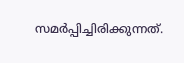സമര്‍പ്പിച്ചിരിക്കുന്നത്.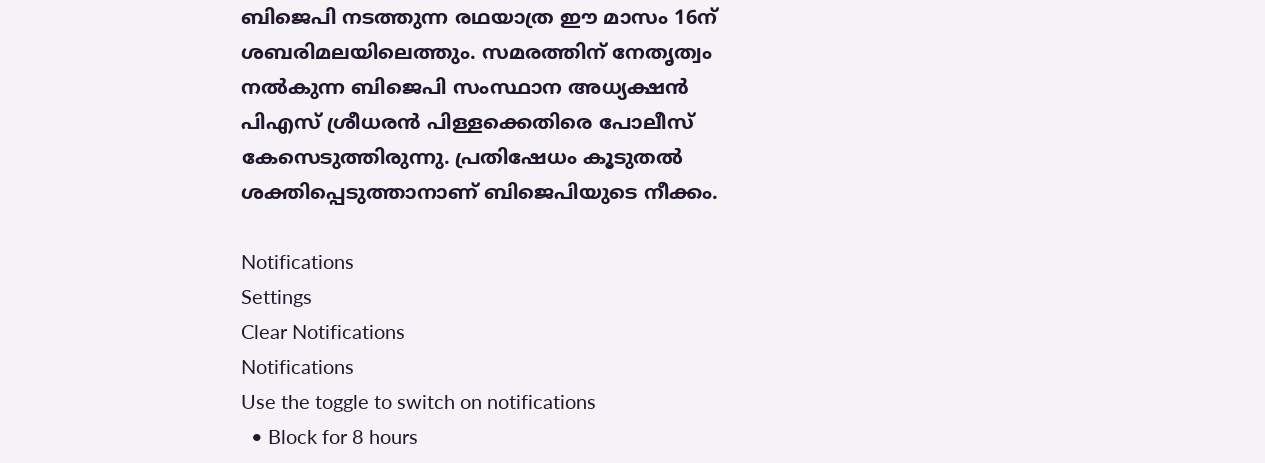ബിജെപി നടത്തുന്ന രഥയാത്ര ഈ മാസം 16ന് ശബരിമലയിലെത്തും. സമരത്തിന് നേതൃത്വം നല്‍കുന്ന ബിജെപി സംസ്ഥാന അധ്യക്ഷന്‍ പിഎസ് ശ്രീധരന്‍ പിള്ളക്കെതിരെ പോലീസ് കേസെടുത്തിരുന്നു. പ്രതിഷേധം കൂടുതല്‍ ശക്തിപ്പെടുത്താനാണ് ബിജെപിയുടെ നീക്കം.

Notifications
Settings
Clear Notifications
Notifications
Use the toggle to switch on notifications
  • Block for 8 hours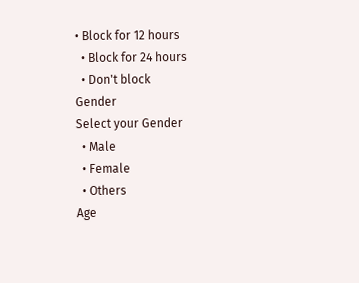• Block for 12 hours
  • Block for 24 hours
  • Don't block
Gender
Select your Gender
  • Male
  • Female
  • Others
Age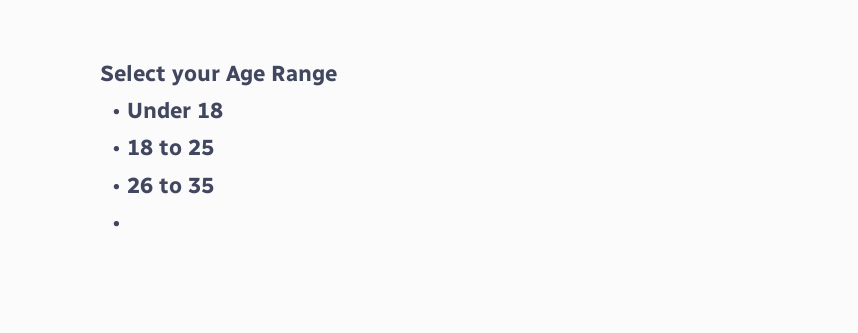Select your Age Range
  • Under 18
  • 18 to 25
  • 26 to 35
  •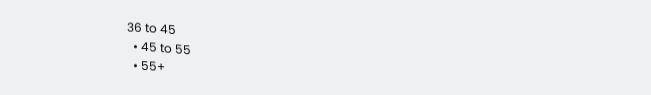36 to 45
  • 45 to 55
  • 55+